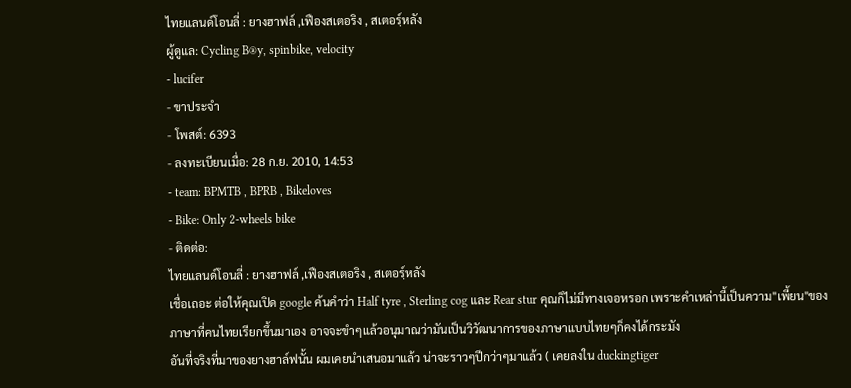ไทยแลนด์โอนลี่ : ยางฮาฟล์ ,เฟืองสเตอริง , สเตอร์ฺหลัง
ผู้ดูแล: Cycling B®y, spinbike, velocity
- lucifer
- ขาประจำ
- โพสต์: 6393
- ลงทะเบียนเมื่อ: 28 ก.ย. 2010, 14:53
- team: BPMTB , BPRB , Bikeloves
- Bike: Only 2-wheels bike
- ติดต่อ:
ไทยแลนด์โอนลี่ : ยางฮาฟล์ ,เฟืองสเตอริง , สเตอร์ฺหลัง
เชื่อเถอะ ต่อให้คุณเปิด google ค้นคำว่า Half tyre , Sterling cog และ Rear stur คุณก็ไม่มีทางเจอหรอก เพราะคำเหล่านี้เป็นความ"เพี้ยน"ของภาษาที่คนไทยเรียกขึ้นมาเอง อาจจะขำๆแล้วอนุมาณว่ามันเป็นวิวัฒนาการของภาษาแบบไทยๆก็คงได้กระมัง
อันที่จริงที่มาของยางฮาล์ฟนั้น ผมเคยนำเสนอมาแล้ว น่าจะราวๆปีกว่าๆมาแล้ว ( เคยลงใน duckingtiger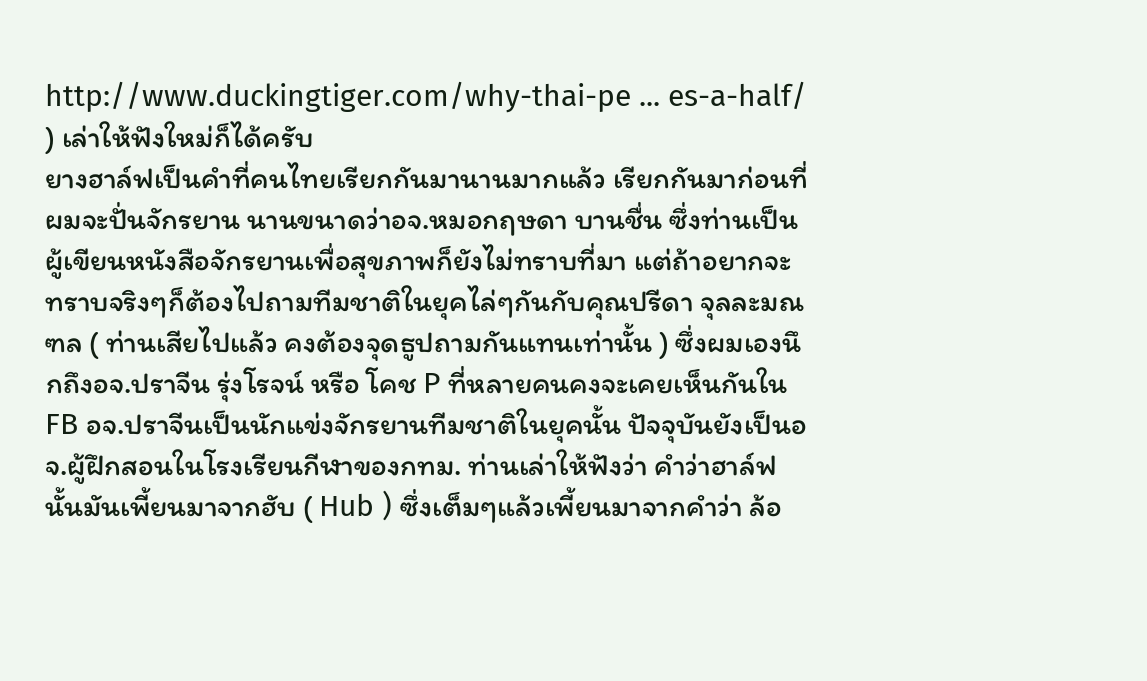http://www.duckingtiger.com/why-thai-pe ... es-a-half/ ) เล่าให้ฟังใหม่ก็ได้ครับ
ยางฮาล์ฟเป็นคำที่คนไทยเรียกกันมานานมากแล้ว เรียกกันมาก่อนที่ผมจะปั่นจักรยาน นานขนาดว่าอจ.หมอกฤษดา บานชื่น ซึ่งท่านเป็นผู้เขียนหนังสือจักรยานเพื่อสุขภาพก็ยังไม่ทราบที่มา แต่ถ้าอยากจะทราบจริงๆก็ต้องไปถามทีมชาติในยุคไล่ๆกันกับคุณปรีดา จุลละมณฑล ( ท่านเสียไปแล้ว คงต้องจุดธูปถามกันแทนเท่านั้น ) ซึ่งผมเองนึกถึงอจ.ปราจีน รุ่งโรจน์ หรือ โคช P ที่หลายคนคงจะเคยเห็นกันใน FB อจ.ปราจีนเป็นนักแข่งจักรยานทีมชาติในยุคนั้น ปัจจุบันยังเป็นอจ.ผู้ฝึกสอนในโรงเรียนกีฬาของกทม. ท่านเล่าให้ฟังว่า คำว่าฮาล์ฟนั้นมันเพี้ยนมาจากฮับ ( Hub ) ซึ่งเต็มๆแล้วเพี้ยนมาจากคำว่า ล้อ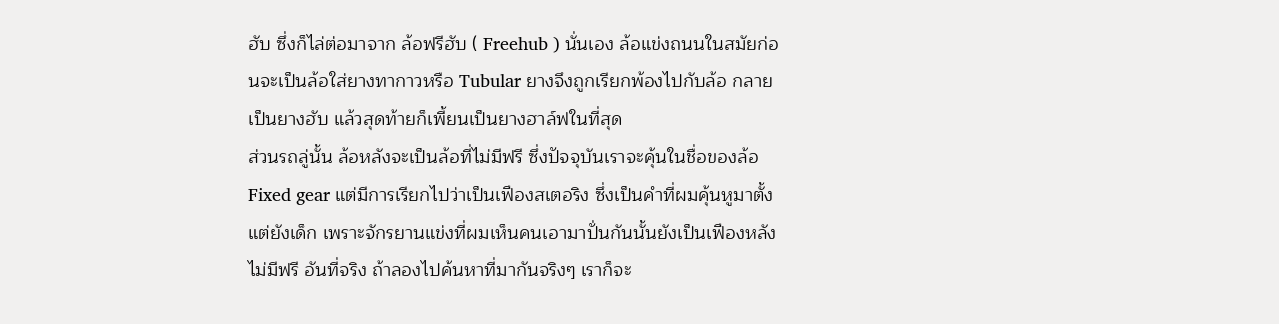ฮับ ซึ่งก็ไล่ต่อมาจาก ล้อฟรีฮับ ( Freehub ) นั่นเอง ล้อแข่งถนนในสมัยก่อนจะเป็นล้อใส่ยางทากาวหรือ Tubular ยางจึงถูกเรียกพ้องไปกับล้อ กลายเป็นยางฮับ แล้วสุดท้ายก็เพี้ยนเป็นยางฮาล์ฟในที่สุด
ส่วนรถลู่นั้น ล้อหลังจะเป็นล้อที่ไม่มีฟรี ซึ่งปัจจุบันเราจะคุ้นในชื่อของล้อ Fixed gear แต่มีการเรียกไปว่าเป็นเฟืองสเตอริง ซึ่งเป็นคำที่ผมคุ้นหูมาตั้งแต่ยังเด็ก เพราะจักรยานแข่งที่ผมเห็นคนเอามาปั่นกันนั้นยังเป็นเฟืองหลังไม่มีฟรี อันที่จริง ถ้าลองไปค้นหาที่มากันจริงๆ เราก็จะ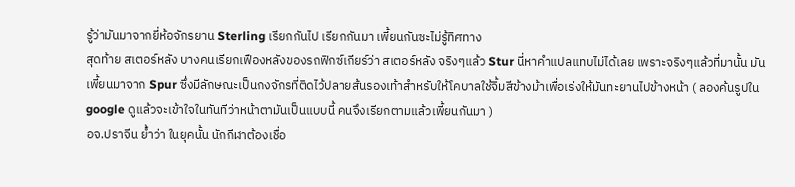รู้ว่ามันมาจากยี่ห้อจักรยาน Sterling เรียกกันไป เรียกกันมา เพี้ยนกันซะไม่รู้ทิศทาง
สุดท้าย สเตอร์หลัง บางคนเรียกเฟืองหลังของรถฟิกซ์เกียร์ว่า สเตอร์หลัง จริงๆแล้ว Stur นี่หาคำแปลแทบไม่ได้เลย เพราะจริงๆแล้วที่มานั้น มันเพี้ยนมาจาก Spur ซึ่งมีลักษณะเป็นกงจักรที่ติดไว้ปลายส้นรองเท้าสำหรับให้โคบาลใช้จิ้มสีข้างม้าเพื่อเร่งให้มันทะยานไปข้างหน้า ( ลองค้นรูปในgoogle ดูแล้วจะเข้าใจในทันทีว่าหน้าตามันเป็นแบบนี้ คนจึงเรียกตามแล้วเพี้ยนกันมา )
อจ.ปราจีน ย้ำว่า ในยุคนั้น นักกีฬาต้องเชื่อ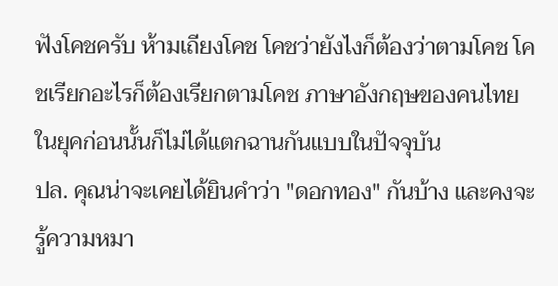ฟังโคชครับ ห้ามเถียงโคช โคชว่ายังไงก็ต้องว่าตามโคช โคชเรียกอะไรก็ต้องเรียกตามโคช ภาษาอังกฤษของคนไทยในยุคก่อนนั้นก็ไม่ได้แตกฉานกันแบบในปัจจุบัน
ปล. คุณน่าจะเคยได้ยินคำว่า "ดอกทอง" กันบ้าง และคงจะรู้ความหมา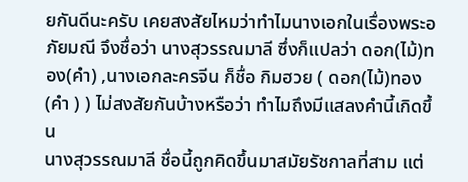ยกันดีนะครับ เคยสงสัยไหมว่าทำไมนางเอกในเรื่องพระอภัยมณี จึงชื่อว่า นางสุวรรณมาลี ซึ่งก็แปลว่า ดอก(ไม้)ทอง(คำ) ,นางเอกละครจีน ก็ชื่อ กิมฮวย ( ดอก(ไม้)ทอง(คำ ) ) ไม่สงสัยกันบ้างหรือว่า ทำไมถึงมีแสลงคำนี้เกิดขึ้น
นางสุวรรณมาลี ชื่อนี้ถูกคิดขึ้นมาสมัยรัชกาลที่สาม แต่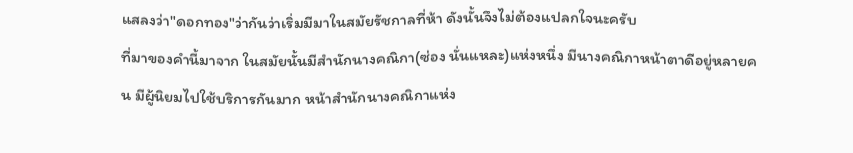แสลงว่า"ดอกทอง"ว่ากันว่าเริ่มมีมาในสมัยรัชกาลที่ห้า ดังนั้นจึงไม่ต้องแปลกใจนะครับ
ที่มาของคำนี้มาจาก ในสมัยนั้นมีสำนักนางคณิกา(ซ่อง นั่นแหละ)แห่งหนึ่ง มีนางคณิกาหน้าตาดีอยู่หลายคน มีผู้นิยมไปใช้บริการกันมาก หน้าสำนักนางคณิกาแห่ง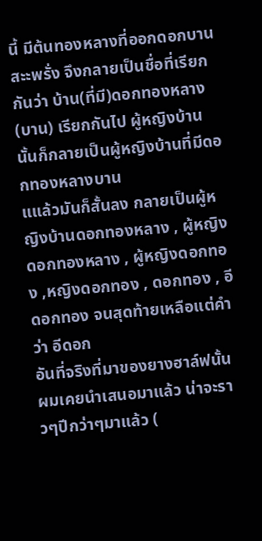นี้ มีต้นทองหลางที่ออกดอกบานสะะพรั่ง จึงกลายเป็นชื่อที่เรียกกันว่า บ้าน(ที่มี)ดอกทองหลาง(บาน) เรียกกันไป ผู้หญิงบ้านนั้นก็กลายเป็นผู้หญิงบ้านที่มีดอกทองหลางบาน
แแล้วมันก็สั้นลง กลายเป็นผู้หญิงบ้านดอกทองหลาง , ผู้หญิงดอกทองหลาง , ผู้หญิงดอกทอง ,หญิงดอกทอง , ดอกทอง , อีดอกทอง จนสุดท้ายเหลือแต่คำว่า อีดอก
อันที่จริงที่มาของยางฮาล์ฟนั้น ผมเคยนำเสนอมาแล้ว น่าจะราวๆปีกว่าๆมาแล้ว (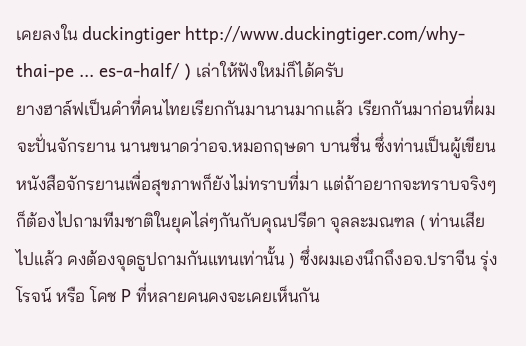เคยลงใน duckingtiger http://www.duckingtiger.com/why-thai-pe ... es-a-half/ ) เล่าให้ฟังใหม่ก็ได้ครับ
ยางฮาล์ฟเป็นคำที่คนไทยเรียกกันมานานมากแล้ว เรียกกันมาก่อนที่ผมจะปั่นจักรยาน นานขนาดว่าอจ.หมอกฤษดา บานชื่น ซึ่งท่านเป็นผู้เขียนหนังสือจักรยานเพื่อสุขภาพก็ยังไม่ทราบที่มา แต่ถ้าอยากจะทราบจริงๆก็ต้องไปถามทีมชาติในยุคไล่ๆกันกับคุณปรีดา จุลละมณฑล ( ท่านเสียไปแล้ว คงต้องจุดธูปถามกันแทนเท่านั้น ) ซึ่งผมเองนึกถึงอจ.ปราจีน รุ่งโรจน์ หรือ โคช P ที่หลายคนคงจะเคยเห็นกัน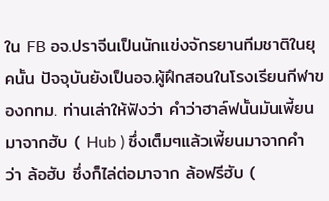ใน FB อจ.ปราจีนเป็นนักแข่งจักรยานทีมชาติในยุคนั้น ปัจจุบันยังเป็นอจ.ผู้ฝึกสอนในโรงเรียนกีฬาของกทม. ท่านเล่าให้ฟังว่า คำว่าฮาล์ฟนั้นมันเพี้ยนมาจากฮับ ( Hub ) ซึ่งเต็มๆแล้วเพี้ยนมาจากคำว่า ล้อฮับ ซึ่งก็ไล่ต่อมาจาก ล้อฟรีฮับ (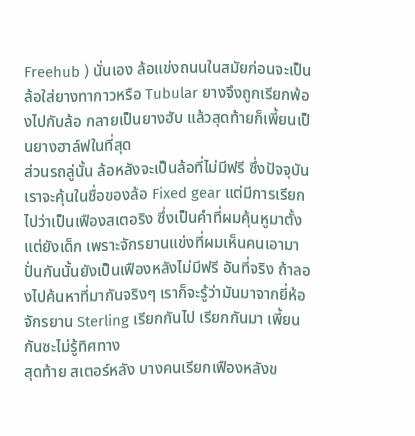Freehub ) นั่นเอง ล้อแข่งถนนในสมัยก่อนจะเป็นล้อใส่ยางทากาวหรือ Tubular ยางจึงถูกเรียกพ้องไปกับล้อ กลายเป็นยางฮับ แล้วสุดท้ายก็เพี้ยนเป็นยางฮาล์ฟในที่สุด
ส่วนรถลู่นั้น ล้อหลังจะเป็นล้อที่ไม่มีฟรี ซึ่งปัจจุบันเราจะคุ้นในชื่อของล้อ Fixed gear แต่มีการเรียกไปว่าเป็นเฟืองสเตอริง ซึ่งเป็นคำที่ผมคุ้นหูมาตั้งแต่ยังเด็ก เพราะจักรยานแข่งที่ผมเห็นคนเอามาปั่นกันนั้นยังเป็นเฟืองหลังไม่มีฟรี อันที่จริง ถ้าลองไปค้นหาที่มากันจริงๆ เราก็จะรู้ว่ามันมาจากยี่ห้อจักรยาน Sterling เรียกกันไป เรียกกันมา เพี้ยนกันซะไม่รู้ทิศทาง
สุดท้าย สเตอร์หลัง บางคนเรียกเฟืองหลังข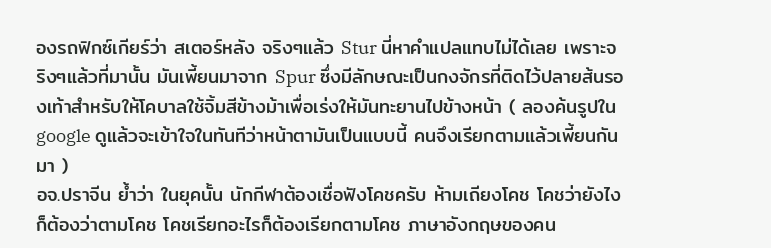องรถฟิกซ์เกียร์ว่า สเตอร์หลัง จริงๆแล้ว Stur นี่หาคำแปลแทบไม่ได้เลย เพราะจริงๆแล้วที่มานั้น มันเพี้ยนมาจาก Spur ซึ่งมีลักษณะเป็นกงจักรที่ติดไว้ปลายส้นรองเท้าสำหรับให้โคบาลใช้จิ้มสีข้างม้าเพื่อเร่งให้มันทะยานไปข้างหน้า ( ลองค้นรูปในgoogle ดูแล้วจะเข้าใจในทันทีว่าหน้าตามันเป็นแบบนี้ คนจึงเรียกตามแล้วเพี้ยนกันมา )
อจ.ปราจีน ย้ำว่า ในยุคนั้น นักกีฬาต้องเชื่อฟังโคชครับ ห้ามเถียงโคช โคชว่ายังไงก็ต้องว่าตามโคช โคชเรียกอะไรก็ต้องเรียกตามโคช ภาษาอังกฤษของคน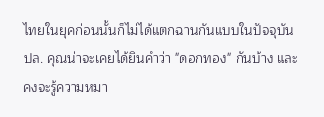ไทยในยุคก่อนนั้นก็ไม่ได้แตกฉานกันแบบในปัจจุบัน
ปล. คุณน่าจะเคยได้ยินคำว่า "ดอกทอง" กันบ้าง และคงจะรู้ความหมา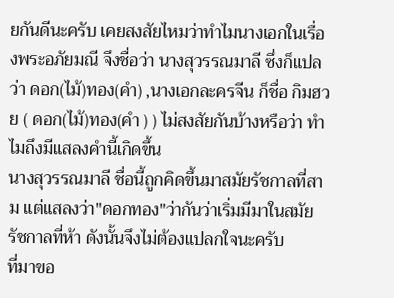ยกันดีนะครับ เคยสงสัยไหมว่าทำไมนางเอกในเรื่องพระอภัยมณี จึงชื่อว่า นางสุวรรณมาลี ซึ่งก็แปลว่า ดอก(ไม้)ทอง(คำ) ,นางเอกละครจีน ก็ชื่อ กิมฮวย ( ดอก(ไม้)ทอง(คำ ) ) ไม่สงสัยกันบ้างหรือว่า ทำไมถึงมีแสลงคำนี้เกิดขึ้น
นางสุวรรณมาลี ชื่อนี้ถูกคิดขึ้นมาสมัยรัชกาลที่สาม แต่แสลงว่า"ดอกทอง"ว่ากันว่าเริ่มมีมาในสมัยรัชกาลที่ห้า ดังนั้นจึงไม่ต้องแปลกใจนะครับ
ที่มาขอ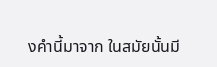งคำนี้มาจาก ในสมัยนั้นมี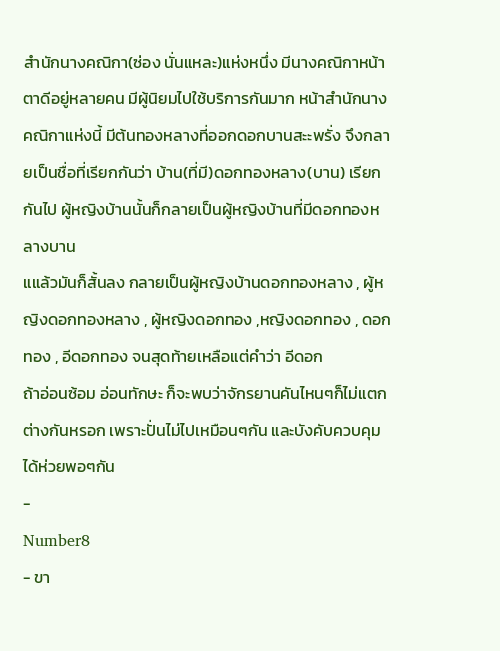สำนักนางคณิกา(ซ่อง นั่นแหละ)แห่งหนึ่ง มีนางคณิกาหน้าตาดีอยู่หลายคน มีผู้นิยมไปใช้บริการกันมาก หน้าสำนักนางคณิกาแห่งนี้ มีต้นทองหลางที่ออกดอกบานสะะพรั่ง จึงกลายเป็นชื่อที่เรียกกันว่า บ้าน(ที่มี)ดอกทองหลาง(บาน) เรียกกันไป ผู้หญิงบ้านนั้นก็กลายเป็นผู้หญิงบ้านที่มีดอกทองหลางบาน
แแล้วมันก็สั้นลง กลายเป็นผู้หญิงบ้านดอกทองหลาง , ผู้หญิงดอกทองหลาง , ผู้หญิงดอกทอง ,หญิงดอกทอง , ดอกทอง , อีดอกทอง จนสุดท้ายเหลือแต่คำว่า อีดอก
ถ้าอ่อนซ้อม อ่อนทักษะ ก็จะพบว่าจักรยานคันไหนๆก็ไม่แตกต่างกันหรอก เพราะปั่นไม่ไปเหมือนๆกัน และบังคับควบคุมได้ห่วยพอๆกัน
-
Number8
- ขา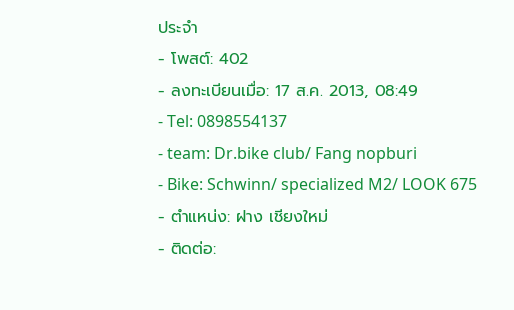ประจำ
- โพสต์: 402
- ลงทะเบียนเมื่อ: 17 ส.ค. 2013, 08:49
- Tel: 0898554137
- team: Dr.bike club/ Fang nopburi
- Bike: Schwinn/ specialized M2/ LOOK 675
- ตำแหน่ง: ฝาง เชียงใหม่
- ติดต่อ: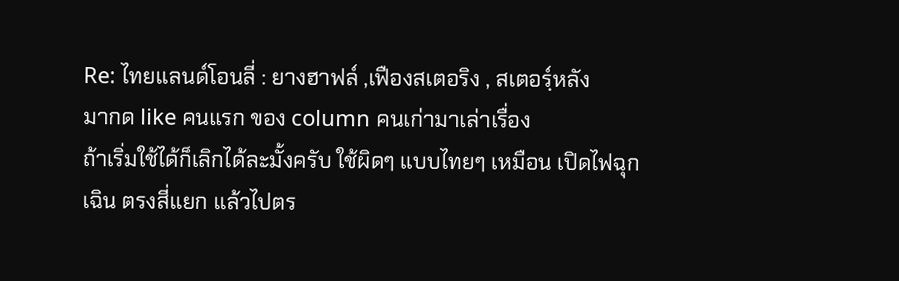Re: ไทยแลนด์โอนลี่ : ยางฮาฟล์ ,เฟืองสเตอริง , สเตอร์ฺหลัง
มากด like คนแรก ของ column คนเก่ามาเล่าเรื่อง
ถ้าเริ่มใช้ได้ก็เลิกได้ละมั้งครับ ใช้ผิดๆ แบบไทยๆ เหมือน เปิดไฟฉุกเฉิน ตรงสี่แยก แล้วไปตร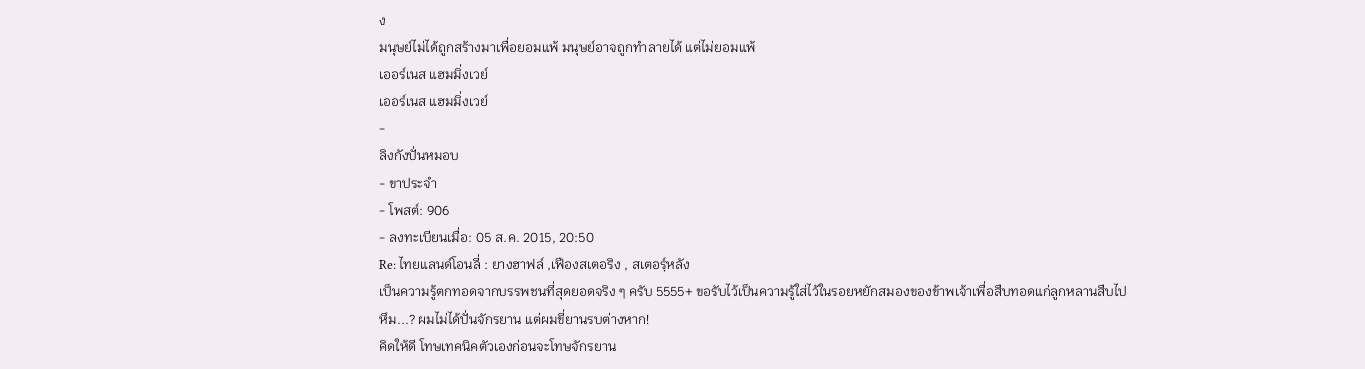ง
มนุษย์ไม่ได้ถูกสร้างมาเพื่อยอมแพ้ มนุษย์อาจถูกทำลายได้ แต่ไม่ยอมแพ้
เออร์เนส แฮมมิ่งเวย์
เออร์เนส แฮมมิ่งเวย์
-
ลิงกังปั่นหมอบ
- ขาประจำ
- โพสต์: 906
- ลงทะเบียนเมื่อ: 05 ส.ค. 2015, 20:50
Re: ไทยแลนด์โอนลี่ : ยางฮาฟล์ ,เฟืองสเตอริง , สเตอร์ฺหลัง
เป็นความรู้ตกทอดจากบรรพชนที่สุดยอดจริง ๆ ครับ 5555+ ขอรับไว้เป็นความรู้ใส่ไว้ในรอยหยักสมองของข้าพเจ้าเพื่อสืบทอดแก่ลูกหลานสืบไป
หึม...? ผมไม่ได้ปั่นจักรยาน แต่ผมขี่ยานรบต่างหาก!
คิดให้ดี โทษเทคนิคตัวเองก่อนจะโทษจักรยาน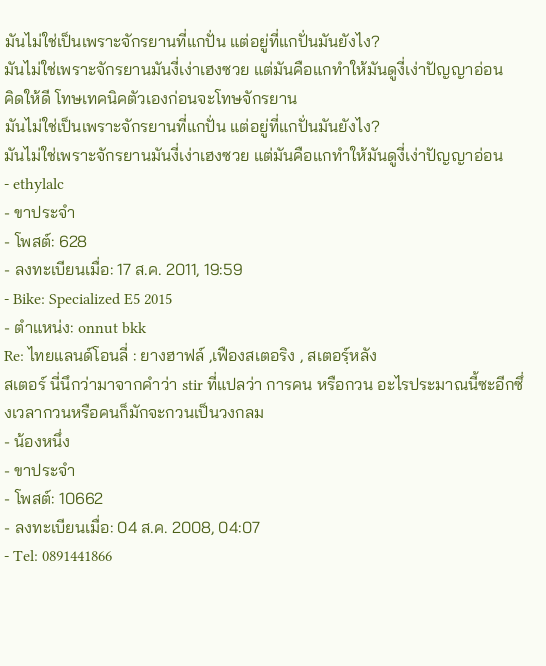มันไม่ใช่เป็นเพราะจักรยานที่แกปั่น แต่อยู่ที่แกปั่นมันยังไง?
มันไม่ใช่เพราะจักรยานมันงี่เง่าเฮงซวย แต่มันคือแกทำให้มันดูงี่เง่าปัญญาอ่อน
คิดให้ดี โทษเทคนิคตัวเองก่อนจะโทษจักรยาน
มันไม่ใช่เป็นเพราะจักรยานที่แกปั่น แต่อยู่ที่แกปั่นมันยังไง?
มันไม่ใช่เพราะจักรยานมันงี่เง่าเฮงซวย แต่มันคือแกทำให้มันดูงี่เง่าปัญญาอ่อน
- ethylalc
- ขาประจำ
- โพสต์: 628
- ลงทะเบียนเมื่อ: 17 ส.ค. 2011, 19:59
- Bike: Specialized E5 2015
- ตำแหน่ง: onnut bkk
Re: ไทยแลนด์โอนลี่ : ยางฮาฟล์ ,เฟืองสเตอริง , สเตอร์ฺหลัง
สเตอร์ นี่นึกว่ามาจากคำว่า stir ที่แปลว่า การคน หรือกวน อะไรประมาณนี้ซะอีกซึ่งเวลากวนหรือคนก็มักจะกวนเป็นวงกลม
- น้องหนึ่ง
- ขาประจำ
- โพสต์: 10662
- ลงทะเบียนเมื่อ: 04 ส.ค. 2008, 04:07
- Tel: 0891441866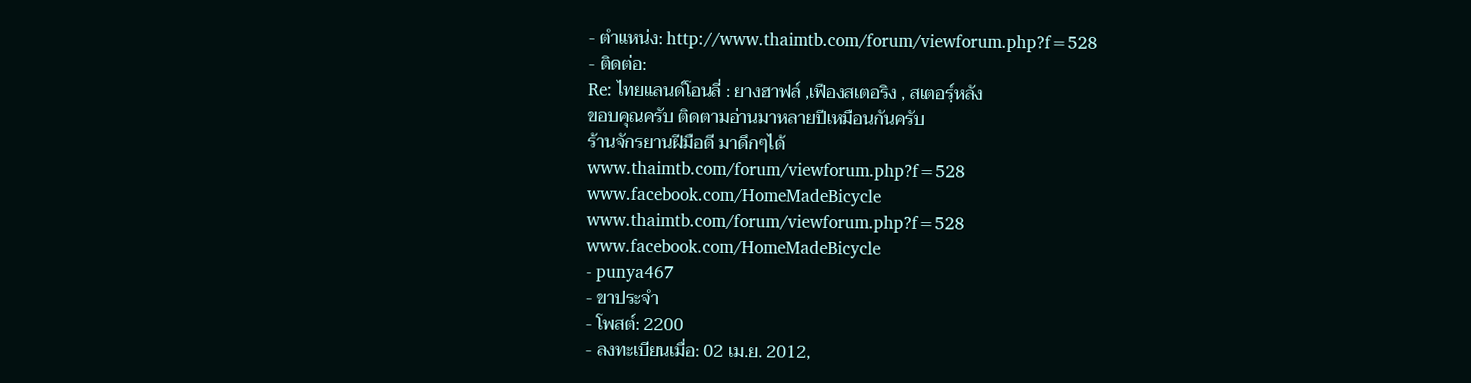- ตำแหน่ง: http://www.thaimtb.com/forum/viewforum.php?f=528
- ติดต่อ:
Re: ไทยแลนด์โอนลี่ : ยางฮาฟล์ ,เฟืองสเตอริง , สเตอร์ฺหลัง
ขอบคุณครับ ติดตามอ่านมาหลายปีเหมือนกันครับ
ร้านจักรยานฝีมือดี มาดึกๆได้
www.thaimtb.com/forum/viewforum.php?f=528
www.facebook.com/HomeMadeBicycle
www.thaimtb.com/forum/viewforum.php?f=528
www.facebook.com/HomeMadeBicycle
- punya467
- ขาประจำ
- โพสต์: 2200
- ลงทะเบียนเมื่อ: 02 เม.ย. 2012,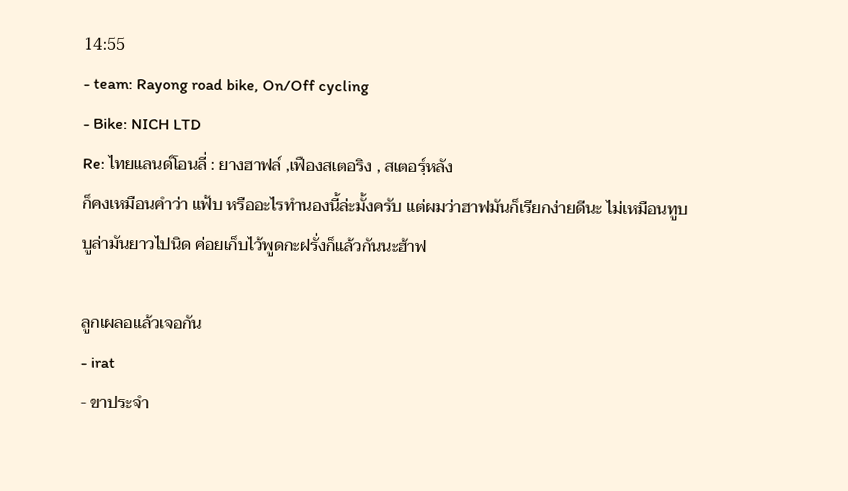14:55
- team: Rayong road bike, On/Off cycling
- Bike: NICH LTD
Re: ไทยแลนด์โอนลี่ : ยางฮาฟล์ ,เฟืองสเตอริง , สเตอร์ฺหลัง
ก็คงเหมือนคำว่า แฟ้บ หรืออะไรทำนองนี้ล่ะมั้งครับ แต่ผมว่าฮาฟมันก็เรียกง่ายดีนะ ไม่เหมือนทูบบูล่ามันยาวไปนิด ค่อยเก็บไว้พูดกะฝรั่งก็แล้วกันนะฮ้าฟ

ลูกเผลอแล้วเจอกัน
- irat
- ขาประจำ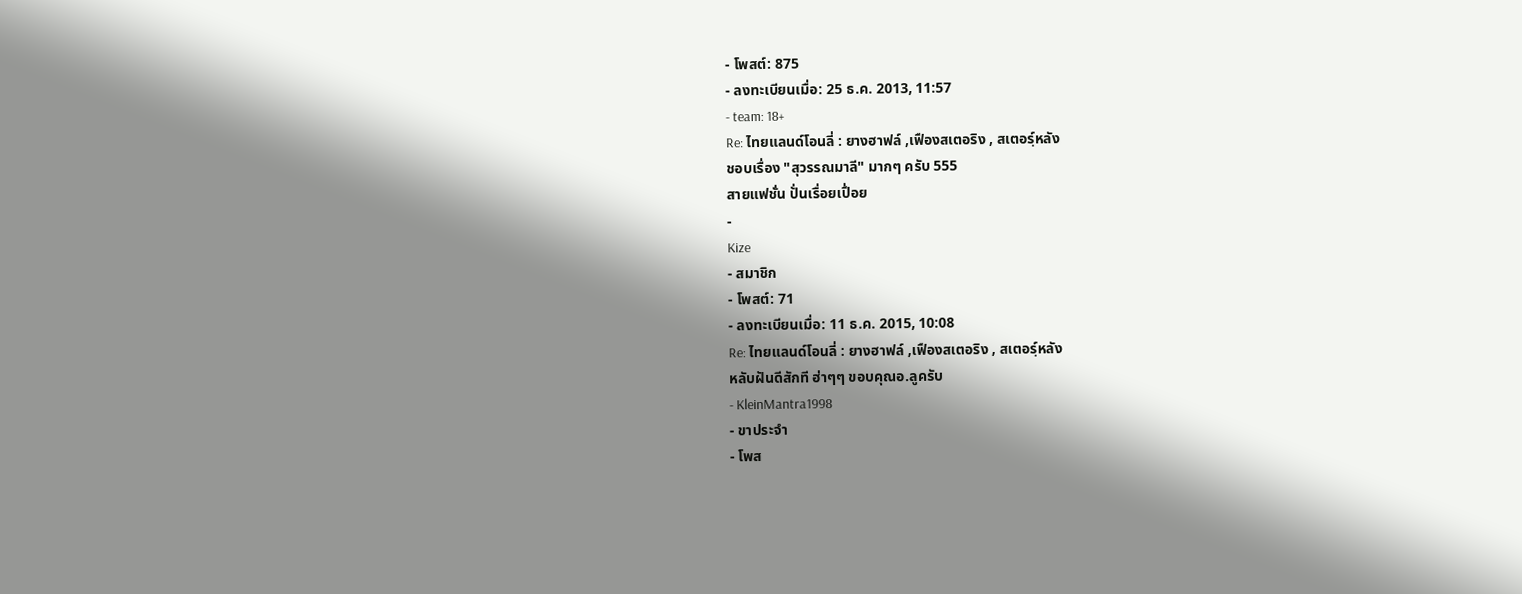- โพสต์: 875
- ลงทะเบียนเมื่อ: 25 ธ.ค. 2013, 11:57
- team: 18+
Re: ไทยแลนด์โอนลี่ : ยางฮาฟล์ ,เฟืองสเตอริง , สเตอร์ฺหลัง
ชอบเรื่อง "สุวรรณมาลี" มากๆ ครับ 555
สายแฟชั่น ปั่นเรื่อยเปื่อย
-
Kize
- สมาชิก
- โพสต์: 71
- ลงทะเบียนเมื่อ: 11 ธ.ค. 2015, 10:08
Re: ไทยแลนด์โอนลี่ : ยางฮาฟล์ ,เฟืองสเตอริง , สเตอร์ฺหลัง
หลับฝันดีสักที ฮ่าๆๆ ขอบคุณอ.ลูครับ
- KleinMantra1998
- ขาประจำ
- โพส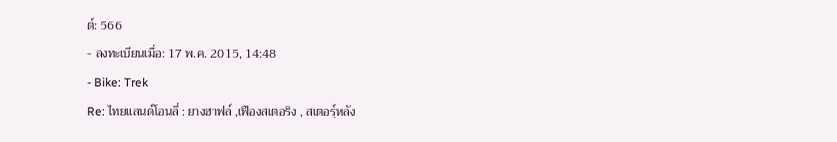ต์: 566
- ลงทะเบียนเมื่อ: 17 พ.ค. 2015, 14:48
- Bike: Trek
Re: ไทยแลนด์โอนลี่ : ยางฮาฟล์ ,เฟืองสเตอริง , สเตอร์ฺหลัง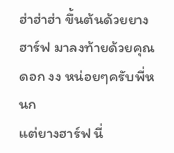ฮ่าฮ่าฮ่า ขึ้นต้นด้วยยางฮาร์ฟ มาลงท้ายด้วยคุณดอก งง หน่อยๆครับพี่หนก
แต่ยางฮาร์ฟ นี่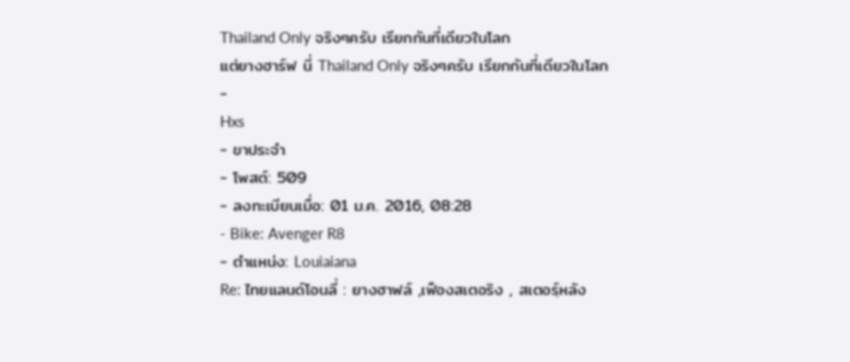Thailand Only จริงๆครับ เรียกกันที่เดียวในโลก
แต่ยางฮาร์ฟ นี่ Thailand Only จริงๆครับ เรียกกันที่เดียวในโลก
-
Hxs
- ขาประจำ
- โพสต์: 509
- ลงทะเบียนเมื่อ: 01 ม.ค. 2016, 08:28
- Bike: Avenger R8
- ตำแหน่ง: Louiaiana
Re: ไทยแลนด์โอนลี่ : ยางฮาฟล์ ,เฟืองสเตอริง , สเตอร์ฺหลัง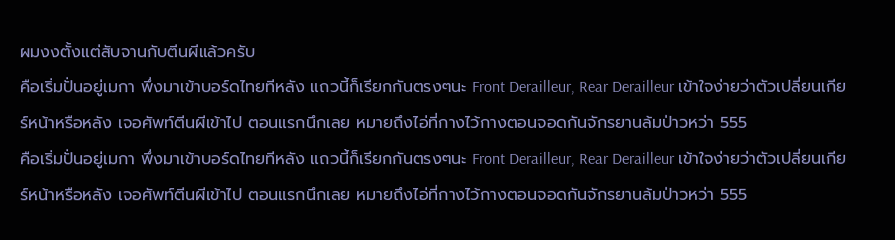ผมงงตั้งแต่สับจานกับตีนผีแล้วครับ
คือเริ่มปั่นอยู่เมกา พึ่งมาเข้าบอร์ดไทยทีหลัง แถวนี้ก็เรียกกันตรงๆนะ Front Derailleur, Rear Derailleur เข้าใจง่ายว่าตัวเปลี่ยนเกียร์หน้าหรือหลัง เจอศัพท์ตีนผีเข้าไป ตอนแรกนึกเลย หมายถึงไอ่ที่กางไว้กางตอนจอดกันจักรยานล้มป่าวหว่า 555
คือเริ่มปั่นอยู่เมกา พึ่งมาเข้าบอร์ดไทยทีหลัง แถวนี้ก็เรียกกันตรงๆนะ Front Derailleur, Rear Derailleur เข้าใจง่ายว่าตัวเปลี่ยนเกียร์หน้าหรือหลัง เจอศัพท์ตีนผีเข้าไป ตอนแรกนึกเลย หมายถึงไอ่ที่กางไว้กางตอนจอดกันจักรยานล้มป่าวหว่า 555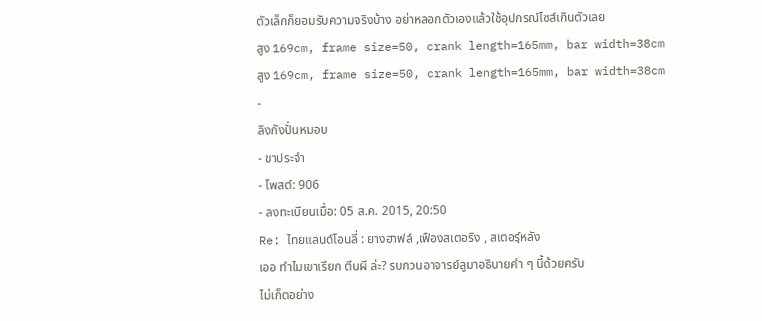ตัวเล็กก็ยอมรับความจริงบ้าง อย่าหลอกตัวเองแล้วใช้อุปกรณ์ไซส์เกินตัวเลย
สูง 169cm, frame size=50, crank length=165mm, bar width=38cm
สูง 169cm, frame size=50, crank length=165mm, bar width=38cm
-
ลิงกังปั่นหมอบ
- ขาประจำ
- โพสต์: 906
- ลงทะเบียนเมื่อ: 05 ส.ค. 2015, 20:50
Re: ไทยแลนด์โอนลี่ : ยางฮาฟล์ ,เฟืองสเตอริง , สเตอร์ฺหลัง
เออ ทำไมเขาเรียก ตีนผี ล่ะ? รบกวนอาจารย์ลูมาอธิบายคำ ๆ นี้ด้วยครับ
ไม่เก็ตอย่าง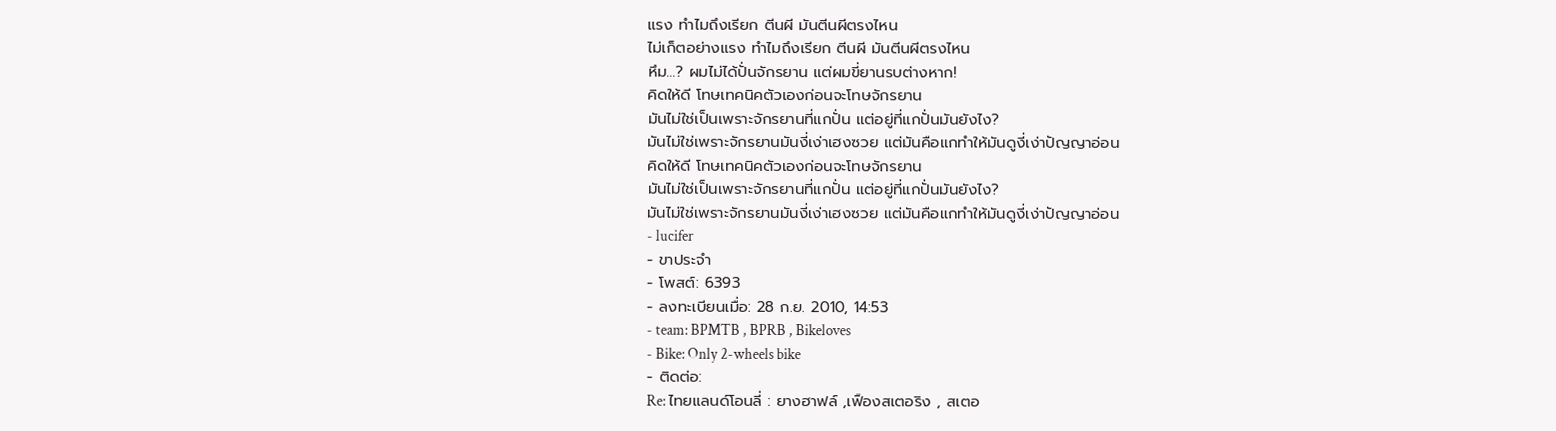แรง ทำไมถึงเรียก ตีนผี มันตีนผีตรงไหน
ไม่เก็ตอย่างแรง ทำไมถึงเรียก ตีนผี มันตีนผีตรงไหน
หึม...? ผมไม่ได้ปั่นจักรยาน แต่ผมขี่ยานรบต่างหาก!
คิดให้ดี โทษเทคนิคตัวเองก่อนจะโทษจักรยาน
มันไม่ใช่เป็นเพราะจักรยานที่แกปั่น แต่อยู่ที่แกปั่นมันยังไง?
มันไม่ใช่เพราะจักรยานมันงี่เง่าเฮงซวย แต่มันคือแกทำให้มันดูงี่เง่าปัญญาอ่อน
คิดให้ดี โทษเทคนิคตัวเองก่อนจะโทษจักรยาน
มันไม่ใช่เป็นเพราะจักรยานที่แกปั่น แต่อยู่ที่แกปั่นมันยังไง?
มันไม่ใช่เพราะจักรยานมันงี่เง่าเฮงซวย แต่มันคือแกทำให้มันดูงี่เง่าปัญญาอ่อน
- lucifer
- ขาประจำ
- โพสต์: 6393
- ลงทะเบียนเมื่อ: 28 ก.ย. 2010, 14:53
- team: BPMTB , BPRB , Bikeloves
- Bike: Only 2-wheels bike
- ติดต่อ:
Re: ไทยแลนด์โอนลี่ : ยางฮาฟล์ ,เฟืองสเตอริง , สเตอ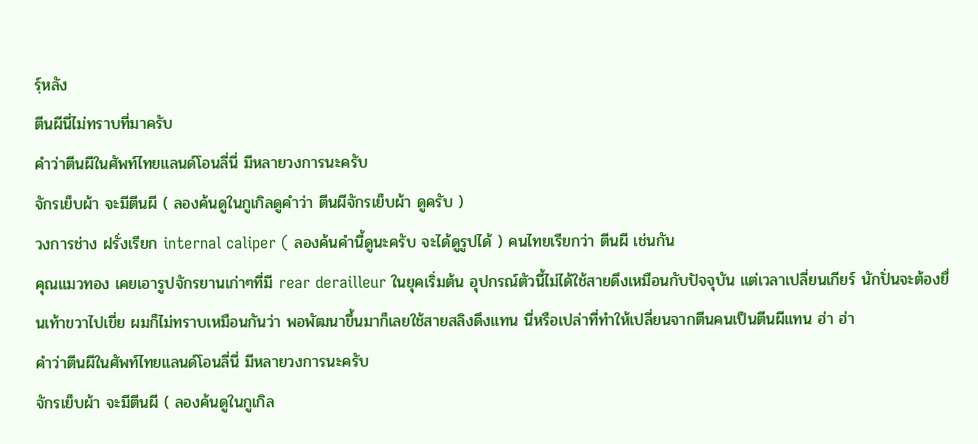ร์ฺหลัง
ตีนผีนี่ไม่ทราบที่มาครับ
คำว่าตีนผีในศัพท์ไทยแลนด์โอนลี่นี่ มีหลายวงการนะครับ
จักรเย็บผ้า จะมีตีนผี ( ลองค้นดูในกูเกิลดูคำว่า ตีนผีจักรเย็บผ้า ดูครับ )
วงการช่าง ฝรั่งเรียก internal caliper ( ลองค้นคำนี้ดูนะครับ จะได้ดูรูปได้ ) คนไทยเรียกว่า ตีนผี เช่นกัน
คุณแมวทอง เคยเอารูปจักรยานเก่าๆที่มี rear derailleur ในยุคเริ่มต้น อุปกรณ์ตัวนี้ไม่ได้ใช้สายดึงเหมือนกับปัจจุบัน แต่เวลาเปลี่ยนเกียร์ นักปั่นจะต้องยื่นเท้าขวาไปเขี่ย ผมก็ไม่ทราบเหมือนกันว่า พอพัฒนาขึ้นมาก็เลยใช้สายสลิงดึงแทน นี่หรือเปล่าที่ทำให้เปลี่ยนจากตีนคนเป็นตีนผีแทน ฮ่า ฮ่า
คำว่าตีนผีในศัพท์ไทยแลนด์โอนลี่นี่ มีหลายวงการนะครับ
จักรเย็บผ้า จะมีตีนผี ( ลองค้นดูในกูเกิล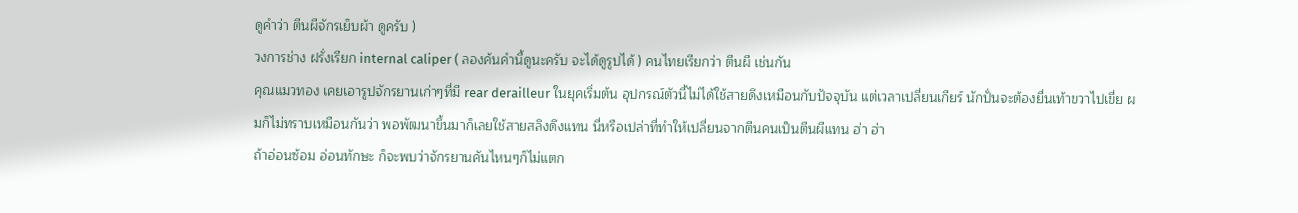ดูคำว่า ตีนผีจักรเย็บผ้า ดูครับ )
วงการช่าง ฝรั่งเรียก internal caliper ( ลองค้นคำนี้ดูนะครับ จะได้ดูรูปได้ ) คนไทยเรียกว่า ตีนผี เช่นกัน
คุณแมวทอง เคยเอารูปจักรยานเก่าๆที่มี rear derailleur ในยุคเริ่มต้น อุปกรณ์ตัวนี้ไม่ได้ใช้สายดึงเหมือนกับปัจจุบัน แต่เวลาเปลี่ยนเกียร์ นักปั่นจะต้องยื่นเท้าขวาไปเขี่ย ผมก็ไม่ทราบเหมือนกันว่า พอพัฒนาขึ้นมาก็เลยใช้สายสลิงดึงแทน นี่หรือเปล่าที่ทำให้เปลี่ยนจากตีนคนเป็นตีนผีแทน ฮ่า ฮ่า
ถ้าอ่อนซ้อม อ่อนทักษะ ก็จะพบว่าจักรยานคันไหนๆก็ไม่แตก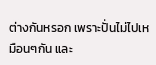ต่างกันหรอก เพราะปั่นไม่ไปเหมือนๆกัน และ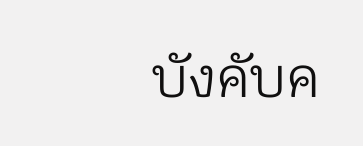บังคับค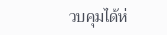วบคุมได้ห่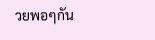วยพอๆกัน